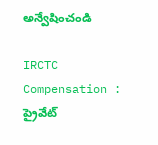అన్వేషించండి

IRCTC Compensation : ప్రైవేట్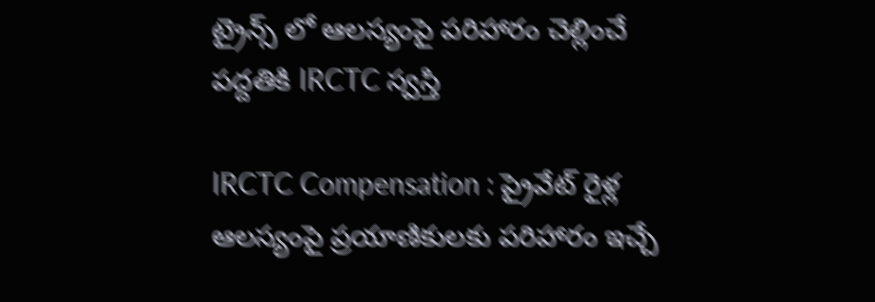ట్రైన్స్ లో ఆలస్యంపై పరిహారం చెల్లించే పద్దతికి IRCTC స్వస్తి

IRCTC Compensation : ప్రైవేట్ రైళ్ల ఆలస్యంపై ప్రయాణికులకు పరిహారం ఇచ్చే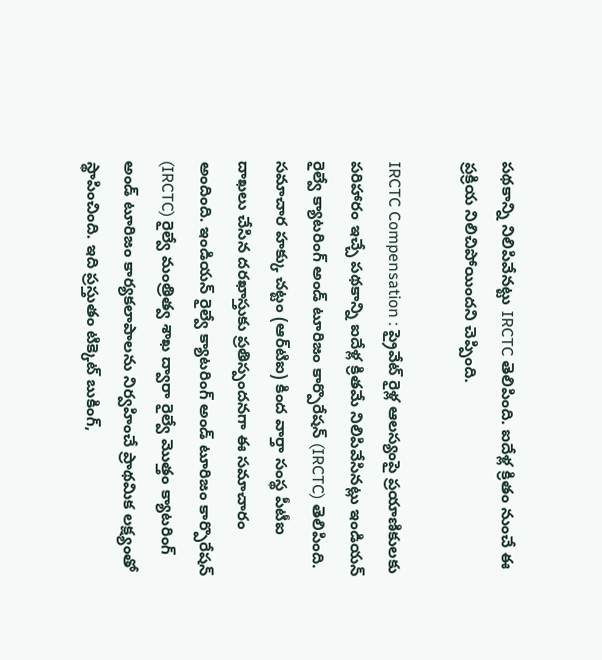పథకాన్ని నిలిపివేనట్టు IRCTC తెలిపింది. ఐదేళ్ల క్రితం నుంచే ఈ ప్రక్రియ నిలిచిపోయిందని చెప్పింది.

IRCTC Compensation : ప్రైవేట్ రైళ్ల ఆలస్యంపై ప్రయాణికులకు పరిహారం ఇచ్చే పథకాన్ని ఐదేళ్ల క్రితమే నిలిపివేసినట్లు ఇండియన్ రైల్వే క్యాటరింగ్ అండ్ టూరిజం కార్పొరేషన్ (IRCTC) తెలిపింది. సమాచార హక్కు చట్టం (ఆర్‌టిఐ) కింద వార్తా సంస్థ పీటీఐ దాఖలు చేసిన దరఖాస్తుకు ప్రతిస్పందనగా ఈ సమాచారం అందింది. ఇండియన్ రైల్వే క్యాటరింగ్ అండ్ టూరిజం కార్పొరేషన్ (IRCTC) రైల్వే మంత్రిత్వ శాఖ ద్వారా రైల్వే మొత్తం క్యాటరింగ్ అండ్ టూరిజం కార్యకలాపాలను నిర్వహించే ప్రాథమిక లక్ష్యంతో స్థాపించింది. ఇది ప్రస్తుతం టిక్కెట్ బుకింగ్,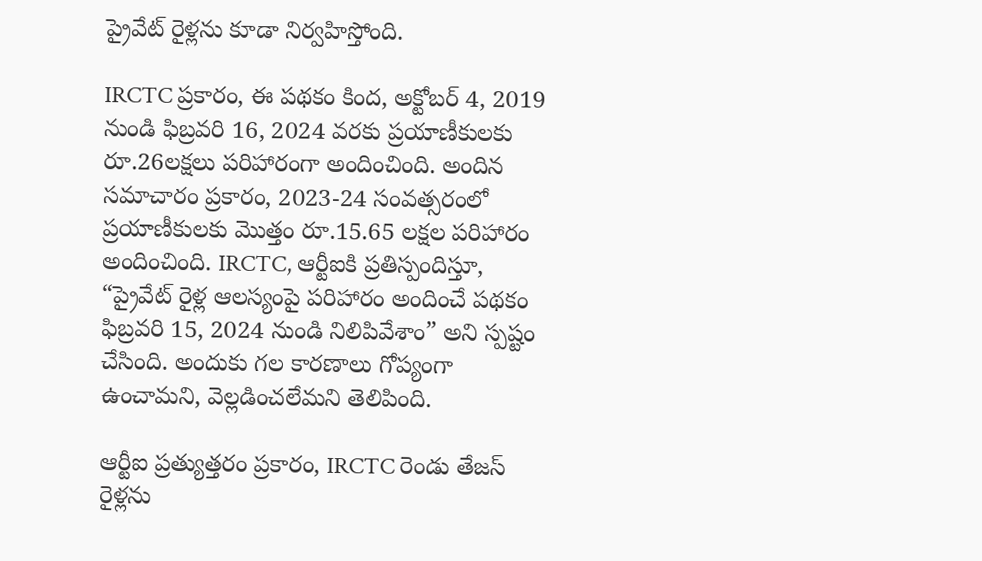ప్రైవేట్ రైళ్లను కూడా నిర్వహిస్తోంది.

IRCTC ప్రకారం, ఈ పథకం కింద, అక్టోబర్ 4, 2019 నుండి ఫిబ్రవరి 16, 2024 వరకు ప్రయాణీకులకు రూ.26లక్షలు పరిహారంగా అందించింది. అందిన సమాచారం ప్రకారం, 2023-24 సంవత్సరంలో ప్రయాణీకులకు మొత్తం రూ.15.65 లక్షల పరిహారం అందించింది. IRCTC, ఆర్టీఐకి ప్రతిస్పందిస్తూ, “ప్రైవేట్ రైళ్ల ఆలస్యంపై పరిహారం అందించే పథకం ఫిబ్రవరి 15, 2024 నుండి నిలిపివేశాం” అని స్పష్టం చేసింది. అందుకు గల కారణాలు గోప్యంగా ఉంచామని, వెల్లడించలేమని తెలిపింది.

ఆర్టీఐ ప్రత్యుత్తరం ప్రకారం, IRCTC రెండు తేజస్ రైళ్లను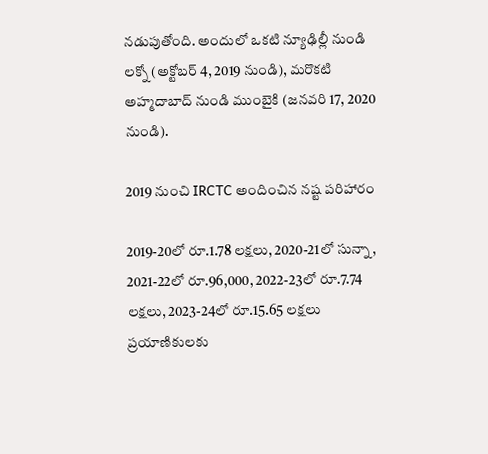నడుపుతోంది. అందులో ఒకటి న్యూఢిల్లీ నుండి లక్నో (అక్టోబర్ 4, 2019 నుండి), మరొకటి అహ్మదాబాద్ నుండి ముంబైకి (జనవరి 17, 2020 నుండి).

2019 నుంచి IRCTC అందించిన నష్ట పరిహారం

2019-20లో రూ.1.78 లక్షలు, 2020-21లో సున్నా, 2021-22లో రూ.96,000, 2022-23లో రూ.7.74 లక్షలు, 2023-24లో రూ.15.65 లక్షలు ప్రయాణికులకు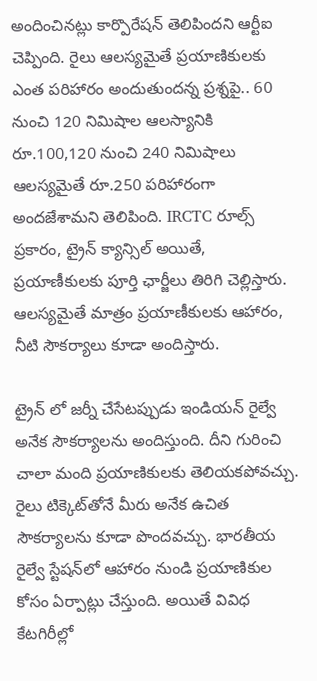అందించినట్లు కార్పొరేషన్ తెలిపిందని ఆర్టీఐ చెప్పింది. రైలు ఆలస్యమైతే ప్రయాణికులకు ఎంత పరిహారం అందుతుందన్న ప్రశ్నపై.. 60 నుంచి 120 నిమిషాల ఆలస్యానికి రూ.100,120 నుంచి 240 నిమిషాలు ఆలస్యమైతే రూ.250 పరిహారంగా అందజేశామని తెలిపింది. IRCTC రూల్స్ ప్రకారం, ట్రైన్ క్యాన్సిల్ అయితే, ప్రయాణీకులకు పూర్తి ఛార్జీలు తిరిగి చెల్లిస్తారు. ఆలస్యమైతే మాత్రం ప్రయాణీకులకు ఆహారం, నీటి సౌకర్యాలు కూడా అందిస్తారు.

ట్రైన్ లో జర్నీ చేసేటప్పుడు ఇండియన్ రైల్వే అనేక సౌకర్యాలను అందిస్తుంది. దీని గురించి చాలా మంది ప్రయాణికులకు తెలియకపోవచ్చు. రైలు టిక్కెట్‌తోనే మీరు అనేక ఉచిత సౌకర్యాలను కూడా పొందవచ్చు. భారతీయ రైల్వే స్టేషన్‌లో ఆహారం నుండి ప్రయాణికుల కోసం ఏర్పాట్లు చేస్తుంది. అయితే వివిధ కేటగిరీల్లో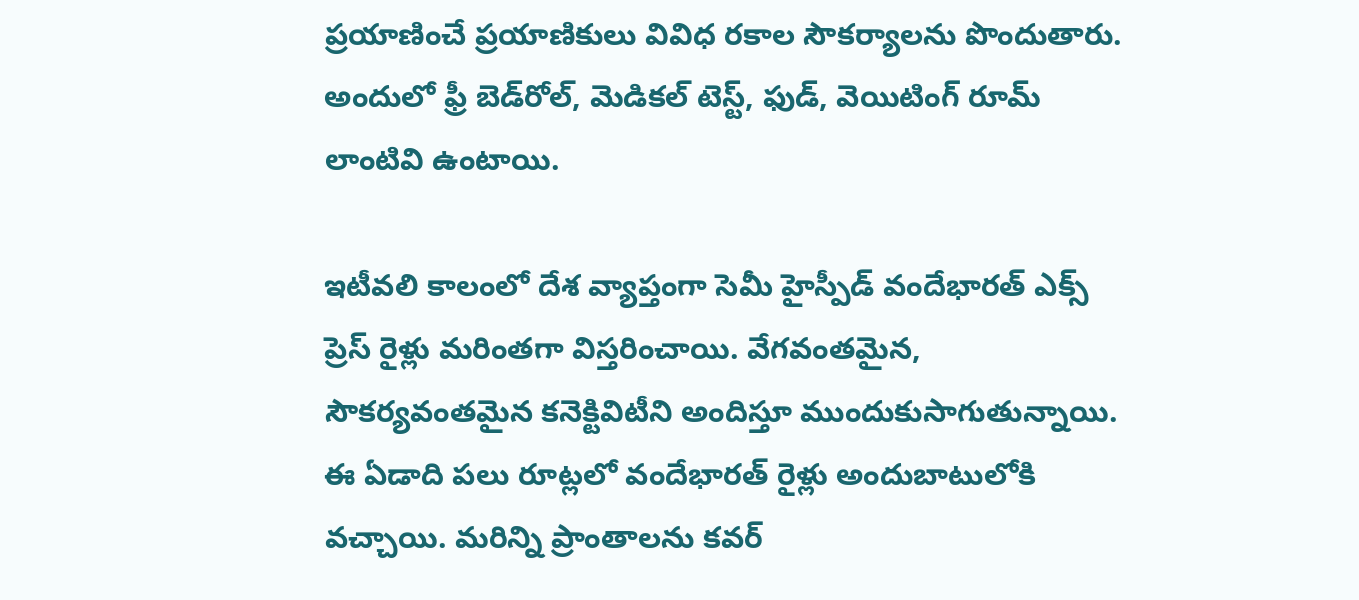ప్రయాణించే ప్రయాణికులు వివిధ రకాల సౌకర్యాలను పొందుతారు. అందులో ఫ్రీ బెడ్‌రోల్, మెడికల్ టెస్ట్, ఫుడ్, వెయిటింగ్ రూమ్ లాంటివి ఉంటాయి.

ఇటీవలి కాలంలో దేశ వ్యాప్తంగా సెమీ హైస్పీడ్ వందేభారత్ ఎక్స్ ప్రెస్ రైళ్లు మరింతగా విస్తరించాయి. వేగవంతమైన, సౌకర్యవంతమైన కనెక్టివిటీని అందిస్తూ ముందుకుసాగుతున్నాయి. ఈ ఏడాది పలు రూట్లలో వందేభారత్ రైళ్లు అందుబాటులోకి వచ్చాయి. మరిన్ని ప్రాంతాలను కవర్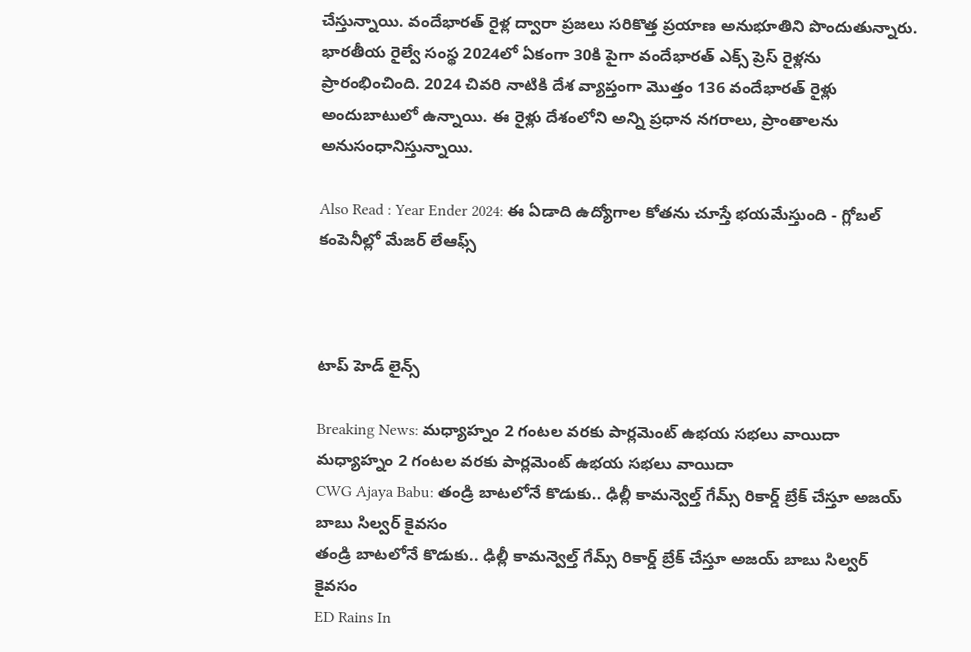చేస్తున్నాయి. వందేభారత్ రైళ్ల ద్వారా ప్రజలు సరికొత్త ప్రయాణ అనుభూతిని పొందుతున్నారు. భారతీయ రైల్వే సంస్థ 2024లో ఏకంగా 30కి పైగా వందేభారత్ ఎక్స్ ప్రెస్ రైళ్లను ప్రారంభించింది. 2024 చివరి నాటికి దేశ వ్యాప్తంగా మొత్తం 136 వందేభారత్ రైళ్లు అందుబాటులో ఉన్నాయి. ఈ రైళ్లు దేశంలోని అన్ని ప్రధాన నగరాలు, ప్రాంతాలను అనుసంధానిస్తున్నాయి.

Also Read : Year Ender 2024: ఈ ఏడాది ఉద్యోగాల కోతను చూస్తే భయమేస్తుంది - గ్లోబల్‌ కంపెనీల్లో మేజర్‌ లేఆఫ్స్‌



టాప్ హెడ్ లైన్స్

Breaking News: మధ్యాహ్నం 2 గంటల వరకు పార్లమెంట్ ఉభయ సభలు వాయిదా
మధ్యాహ్నం 2 గంటల వరకు పార్లమెంట్ ఉభయ సభలు వాయిదా
CWG Ajaya Babu: తండ్రి బాటలోనే కొడుకు.. ఢిల్లీ కామన్వెల్త్ గేమ్స్ రికార్డ్ బ్రేక్ చేస్తూ అజయ్ బాబు సిల్వర్ కైవసం
తండ్రి బాటలోనే కొడుకు.. ఢిల్లీ కామన్వెల్త్ గేమ్స్ రికార్డ్ బ్రేక్ చేస్తూ అజయ్ బాబు సిల్వర్ కైవసం
ED Rains In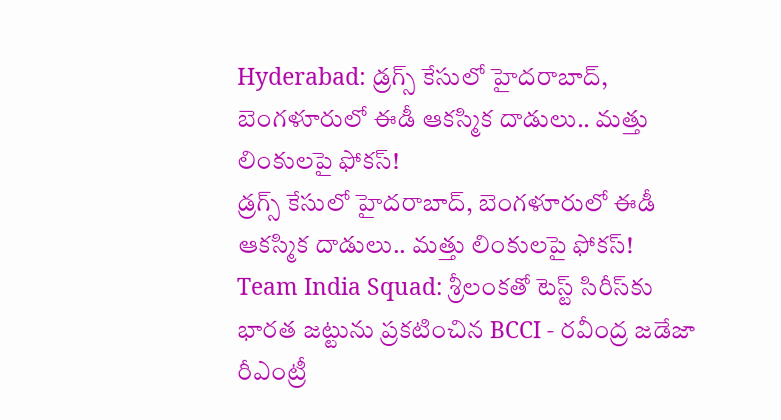Hyderabad: డ్రగ్స్ కేసులో హైదరాబాద్, బెంగళూరులో ఈడీ ఆకస్మిక దాడులు.. మత్తు లింకులపై ఫోకస్!
డ్రగ్స్ కేసులో హైదరాబాద్, బెంగళూరులో ఈడీ ఆకస్మిక దాడులు.. మత్తు లింకులపై ఫోకస్!
Team India Squad: శ్రీలంకతో టెస్ట్ సిరీస్‌కు భారత జట్టును ప్రకటించిన BCCI - రవీంద్ర జడేజా రీఎంట్రీ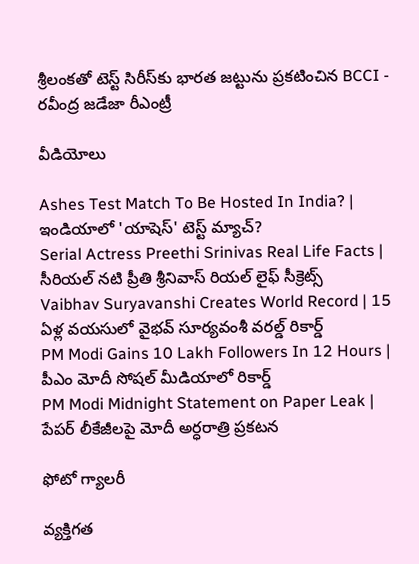శ్రీలంకతో టెస్ట్ సిరీస్‌కు భారత జట్టును ప్రకటించిన BCCI - రవీంద్ర జడేజా రీఎంట్రీ

వీడియోలు

Ashes Test Match To Be Hosted In India? | ఇండియాలో 'యాషెస్' టెస్ట్ మ్యాచ్?
Serial Actress Preethi Srinivas Real Life Facts | సీరియల్ నటి ప్రీతి శ్రీనివాస్ రియల్ లైఫ్ సీక్రెట్స్
Vaibhav Suryavanshi Creates World Record | 15 ఏళ్ల వయసులో వైభవ్ సూర్యవంశీ వరల్డ్ రికార్డ్
PM Modi Gains 10 Lakh Followers In 12 Hours | పీఎం మోదీ సోషల్ మీడియాలో రికార్డ్
PM Modi Midnight Statement on Paper Leak | పేపర్ లీకేజీలపై మోదీ అర్ధరాత్రి ప్రకటన

ఫోటో గ్యాలరీ

వ్యక్తిగత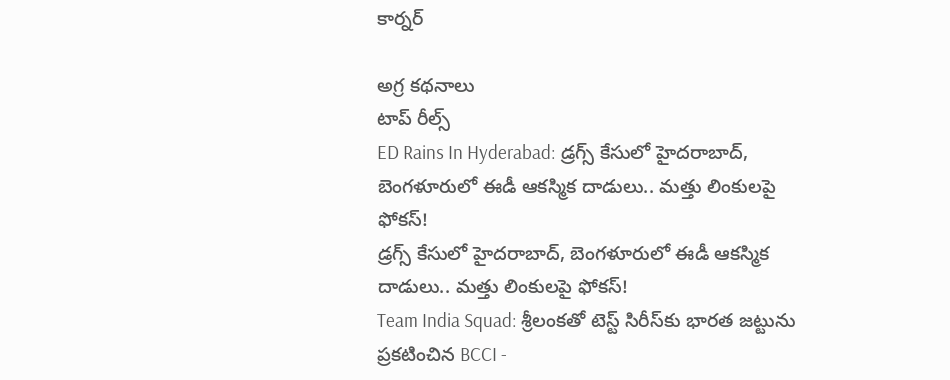కార్నర్

అగ్ర కథనాలు
టాప్ రీల్స్
ED Rains In Hyderabad: డ్రగ్స్ కేసులో హైదరాబాద్, బెంగళూరులో ఈడీ ఆకస్మిక దాడులు.. మత్తు లింకులపై ఫోకస్!
డ్రగ్స్ కేసులో హైదరాబాద్, బెంగళూరులో ఈడీ ఆకస్మిక దాడులు.. మత్తు లింకులపై ఫోకస్!
Team India Squad: శ్రీలంకతో టెస్ట్ సిరీస్‌కు భారత జట్టును ప్రకటించిన BCCI -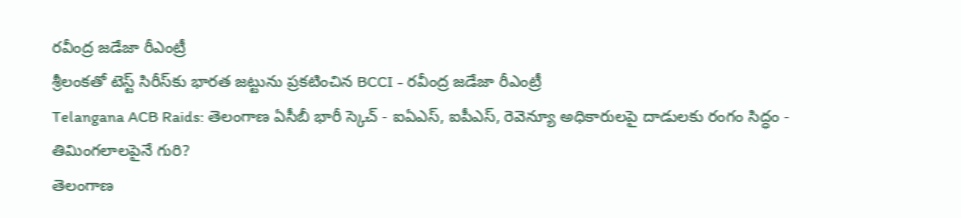రవీంద్ర జడేజా రీఎంట్రీ
శ్రీలంకతో టెస్ట్ సిరీస్‌కు భారత జట్టును ప్రకటించిన BCCI - రవీంద్ర జడేజా రీఎంట్రీ
Telangana ACB Raids: తెలంగాణ ఏసీబీ భారీ స్కెచ్ - ఐఏఎస్, ఐపీఎస్, రెవెన్యూ అధికారులపై దాడులకు రంగం సిద్ధం - తిమింగలాలపైనే గురి?
తెలంగాణ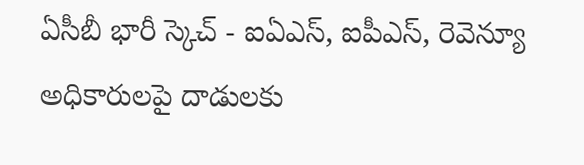ఏసీబీ భారీ స్కెచ్ - ఐఏఎస్, ఐపీఎస్, రెవెన్యూ అధికారులపై దాడులకు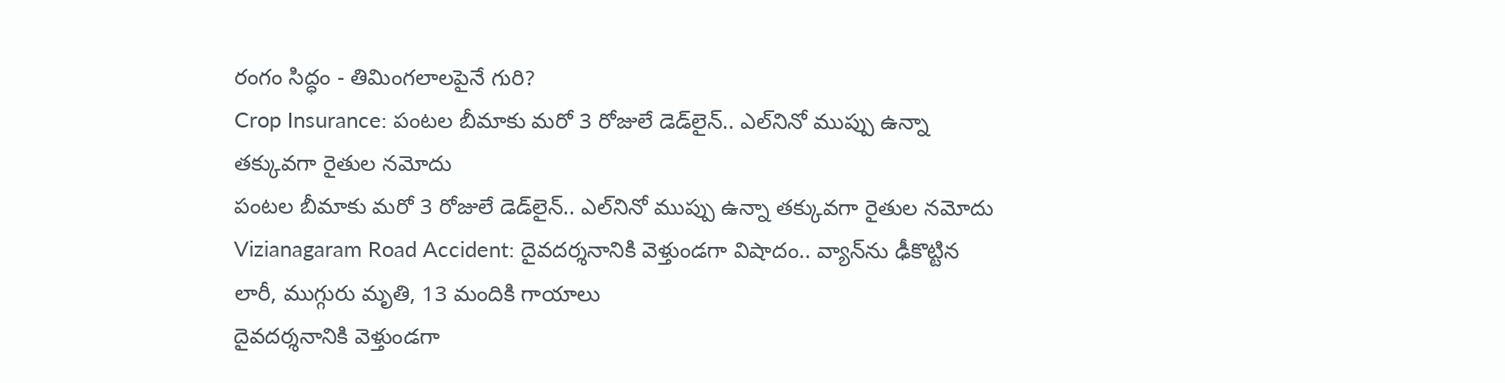రంగం సిద్ధం - తిమింగలాలపైనే గురి?
Crop Insurance: పంటల బీమాకు మరో 3 రోజులే డెడ్‌లైన్.. ఎల్‌నినో ముప్పు ఉన్నా తక్కువగా రైతుల నమోదు
పంటల బీమాకు మరో 3 రోజులే డెడ్‌లైన్.. ఎల్‌నినో ముప్పు ఉన్నా తక్కువగా రైతుల నమోదు
Vizianagaram Road Accident: దైవదర్శనానికి వెళ్తుండగా విషాదం.. వ్యాన్‌ను ఢీకొట్టిన లారీ, ముగ్గురు మృతి, 13 మందికి గాయాలు
దైవదర్శనానికి వెళ్తుండగా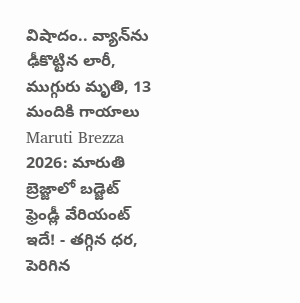విషాదం.. వ్యాన్‌ను ఢీకొట్టిన లారీ, ముగ్గురు మృతి, 13 మందికి గాయాలు
Maruti Brezza 2026: మారుతి బ్రెజ్జాలో బడ్జెట్‌ ఫ్రెండ్లీ వేరియంట్‌ ఇదే! - తగ్గిన ధర, పెరిగిన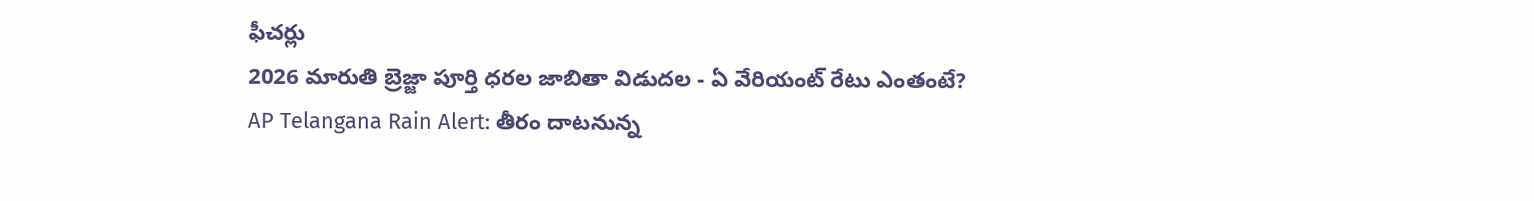ఫీచర్లు
2026 మారుతి బ్రెజ్జా పూర్తి ధరల జాబితా విడుదల - ఏ వేరియంట్‌ రేటు ఎంతంటే?
AP Telangana Rain Alert: తీరం దాటనున్న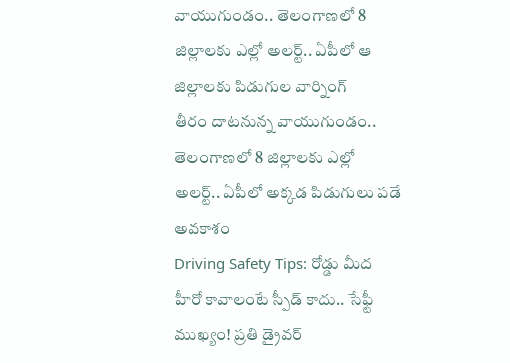వాయుగుండం.. తెలంగాణలో 8 జిల్లాలకు ఎల్లో అలర్ట్.. ఏపీలో ఆ జిల్లాలకు పిడుగుల వార్నింగ్
తీరం దాటనున్న వాయుగుండం.. తెలంగాణలో 8 జిల్లాలకు ఎల్లో అలర్ట్.. ఏపీలో అక్కడ పిడుగులు పడే అవకాశం
Driving Safety Tips: రోడ్డు మీద హీరో కావాలంటే స్పీడ్ కాదు.. సేఫ్టీ ముఖ్యం! ప్రతి డ్రైవర్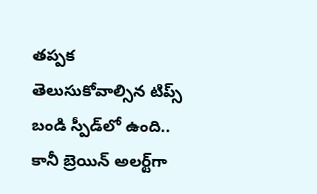తప్పక తెలుసుకోవాల్సిన టిప్స్
బండి స్పీడ్‌లో ఉంది.. కానీ బ్రెయిన్‌ అలర్ట్‌గా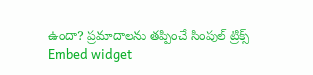ఉందా? ప్రమాదాలను తప్పించే సింపుల్ ట్రిక్స్
Embed widget